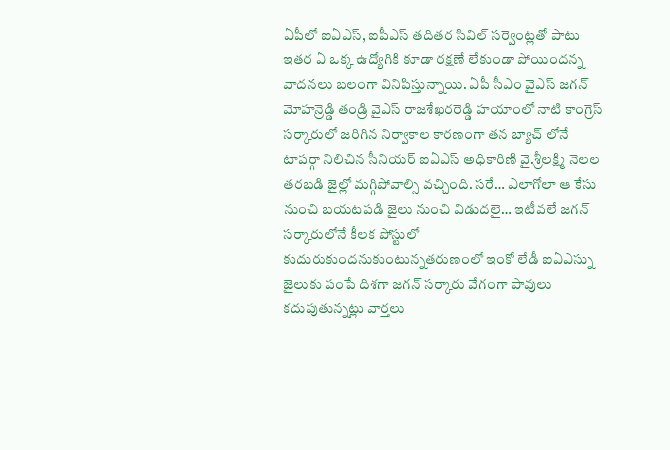ఏపీలో ఐఏఎస్, ఐపీఎస్ తదితర సివిల్ సర్వెంట్లతో పాటు ఇతర ఏ ఒక్క ఉద్యోగికి కూడా రక్షణే లేకుండా పోయిందన్న వాదనలు బలంగా వినిపిస్తున్నాయి. ఏపీ సీఎం వైఎస్ జగన్ మోహన్రెడ్డి తండ్రి వైఎస్ రాజశేఖరరెడ్డి హయాంలో నాటి కాంగ్రెస్ సర్కారులో జరిగిన నిర్వాకాల కారణంగా తన బ్యాచ్ లోనే టాపర్గా నిలిచిన సీనియర్ ఐఏఎస్ అధికారిణి వై.శ్రీలక్ష్మి నెలల తరబడి జైల్లో మగ్గిపోవాల్సి వచ్చింది. సరే… ఎలాగోలా ఆ కేసు నుంచి బయటపడి జైలు నుంచి విడుదలై… ఇటీవలే జగన్ సర్కారులోనే కీలక పోస్టులో కుదురుకుందనుకుంటున్నతరుణంలో ఇంకో లేడీ ఐఏఎస్ను జైలుకు పంపే దిశగా జగన్ సర్కారు వేగంగా పావులు కదుపుతున్నట్లు వార్తలు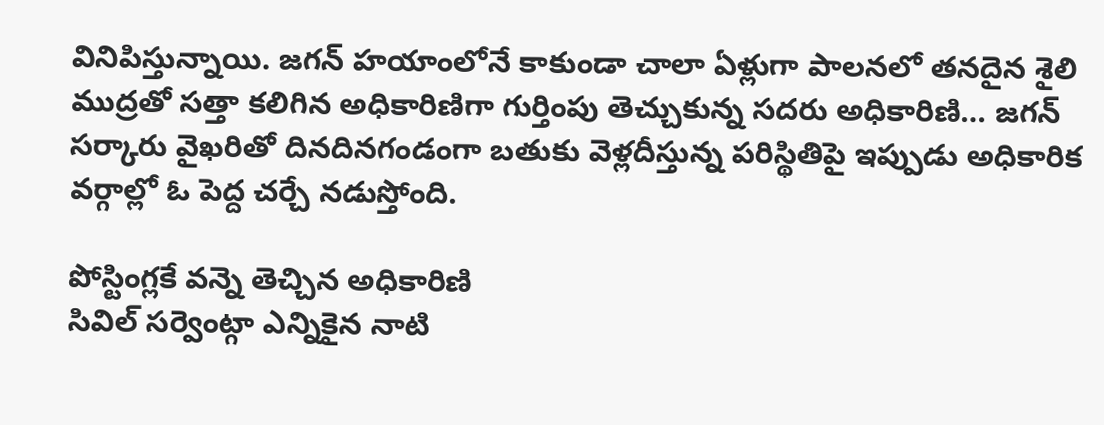వినిపిస్తున్నాయి. జగన్ హయాంలోనే కాకుండా చాలా ఏళ్లుగా పాలనలో తనదైన శైలి ముద్రతో సత్తా కలిగిన అధికారిణిగా గుర్తింపు తెచ్చుకున్న సదరు అధికారిణి… జగన్ సర్కారు వైఖరితో దినదినగండంగా బతుకు వెళ్లదీస్తున్న పరిస్థితిపై ఇప్పుడు అధికారిక వర్గాల్లో ఓ పెద్ద చర్చే నడుస్తోంది.

పోస్టింగ్లకే వన్నె తెచ్చిన అధికారిణి
సివిల్ సర్వెంట్గా ఎన్నికైన నాటి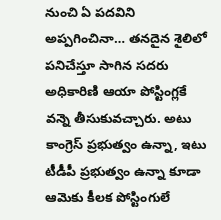నుంచి ఏ పదవిని అప్పగించినా… తనదైన శైలిలో పనిచేస్తూ సాగిన సదరు అధికారిణి ఆయా పోస్టింగ్లకే వన్నె తీసుకువచ్చారు. అటు కాంగ్రెస్ ప్రభుత్వం ఉన్నా, ఇటు టీడీపీ ప్రభుత్వం ఉన్నా కూడా ఆమెకు కీలక పోస్టింగులే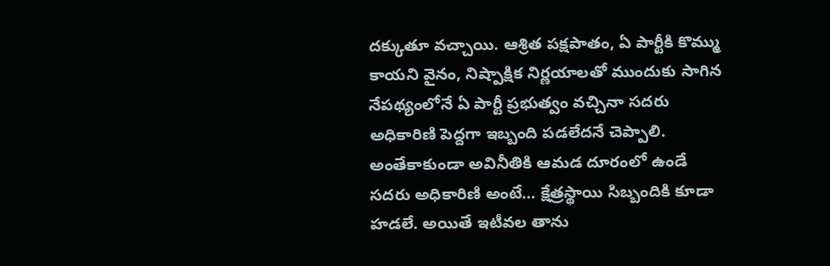దక్కుతూ వచ్చాయి. ఆశ్రిత పక్షపాతం, ఏ పార్టీకి కొమ్ము కాయని వైనం, నిష్పాక్షిక నిర్ణయాలతో ముందుకు సాగిన నేపథ్యంలోనే ఏ పార్టీ ప్రభుత్వం వచ్చినా సదరు అధికారిణి పెద్దగా ఇబ్బంది పడలేదనే చెప్పాలి. అంతేకాకుండా అవినీతికి ఆమడ దూరంలో ఉండే సదరు అధికారిణి అంటే… క్షేత్రస్థాయి సిబ్బందికి కూడా హడలే. అయితే ఇటీవల తాను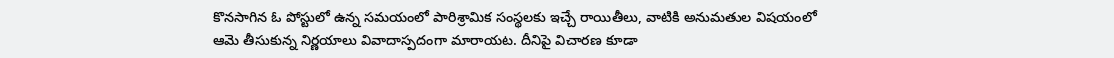కొనసాగిన ఓ పోస్టులో ఉన్న సమయంలో పారిశ్రామిక సంస్థలకు ఇచ్చే రాయితీలు, వాటికి అనుమతుల విషయంలో ఆమె తీసుకున్న నిర్ణయాలు వివాదాస్పదంగా మారాయట. దీనిపై విచారణ కూడా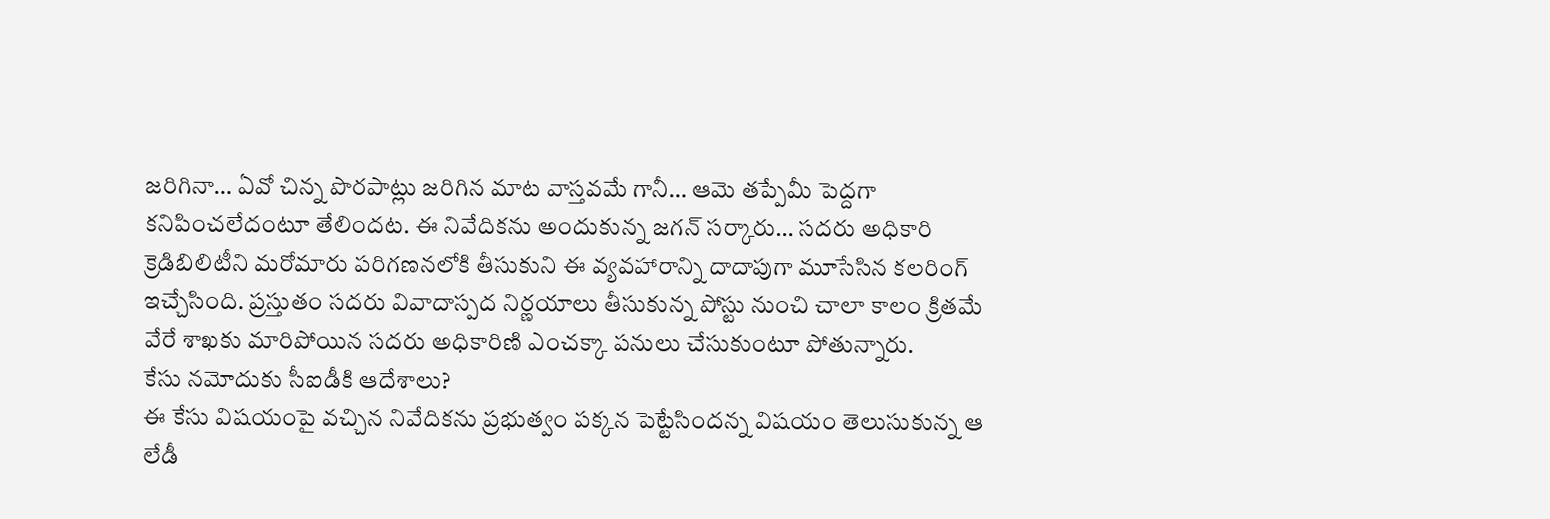జరిగినా… ఏవో చిన్న పొరపాట్లు జరిగిన మాట వాస్తవమే గానీ… ఆమె తప్పేమీ పెద్దగా కనిపించలేదంటూ తేలిందట. ఈ నివేదికను అందుకున్న జగన్ సర్కారు… సదరు అధికారి క్రెడిబిలిటీని మరోమారు పరిగణనలోకి తీసుకుని ఈ వ్యవహారాన్ని దాదాపుగా మూసేసిన కలరింగ్ ఇచ్చేసింది. ప్రస్తుతం సదరు వివాదాస్పద నిర్ణయాలు తీసుకున్న పోస్టు నుంచి చాలా కాలం క్రితమే వేరే శాఖకు మారిపోయిన సదరు అధికారిణి ఎంచక్కా పనులు చేసుకుంటూ పోతున్నారు.
కేసు నమోదుకు సీఐడీకి ఆదేశాలు?
ఈ కేసు విషయంపై వచ్చిన నివేదికను ప్రభుత్వం పక్కన పెట్టేసిందన్న విషయం తెలుసుకున్న ఆ లేడీ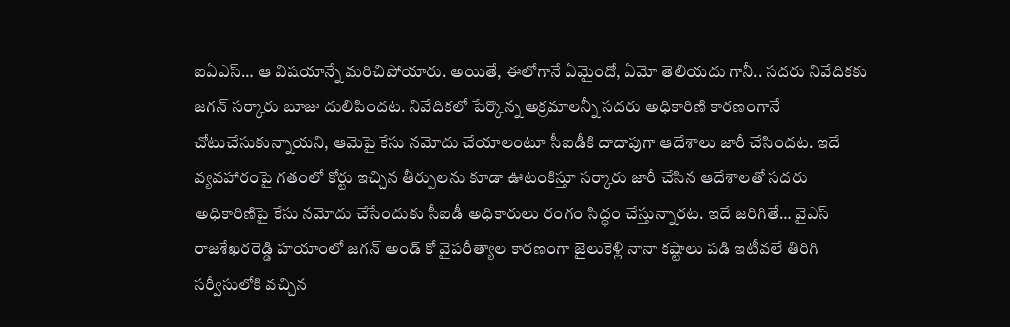ఐఏఎస్… ఆ విషయాన్నే మరిచిపోయారు. అయితే, ఈలోగానే ఏమైందో, ఏమో తెలియదు గానీ.. సదరు నివేదికకు జగన్ సర్కారు బూజు దులిపిందట. నివేదికలో పేర్కొన్న అక్రమాలన్నీ సదరు అధికారిణి కారణంగానే చోటుచేసుకున్నాయని, ఆమెపై కేసు నమోదు చేయాలంటూ సీఐడీకి దాదాపుగా ఆదేశాలు జారీ చేసిందట. ఇదే వ్యవహారంపై గతంలో కోర్టు ఇచ్చిన తీర్పులను కూడా ఊటంకిస్తూ సర్కారు జారీ చేసిన ఆదేశాలతో సదరు అధికారిణిపై కేసు నమోదు చేసేందుకు సీఐడీ అధికారులు రంగం సిద్ధం చేస్తున్నారట. ఇదే జరిగితే… వైఎస్ రాజశేఖరరెడ్డి హయాంలో జగన్ అండ్ కో వైపరీత్యాల కారణంగా జైలుకెళ్లి నానా కష్టాలు పడి ఇటీవలే తిరిగి సర్వీసులోకి వచ్చిన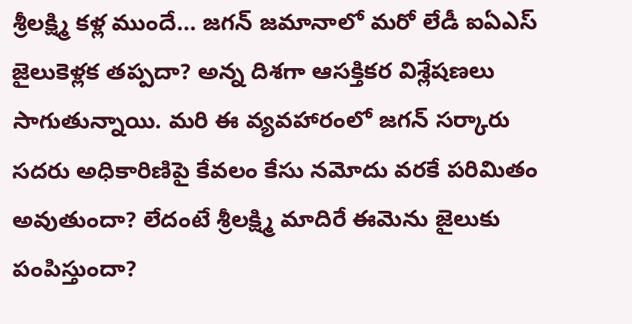శ్రీలక్ష్మి కళ్ల ముందే… జగన్ జమానాలో మరో లేడీ ఐఏఎస్ జైలుకెళ్లక తప్పదా? అన్న దిశగా ఆసక్తికర విశ్లేషణలు సాగుతున్నాయి. మరి ఈ వ్యవహారంలో జగన్ సర్కారు సదరు అధికారిణిపై కేవలం కేసు నమోదు వరకే పరిమితం అవుతుందా? లేదంటే శ్రీలక్ష్మి మాదిరే ఈమెను జైలుకు పంపిస్తుందా?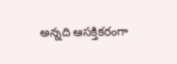అన్నది ఆసక్తికరంగా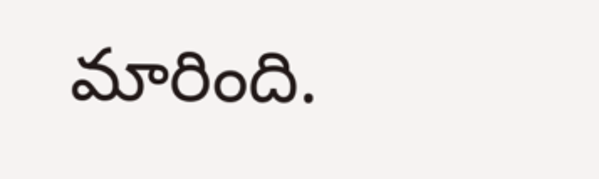మారింది.